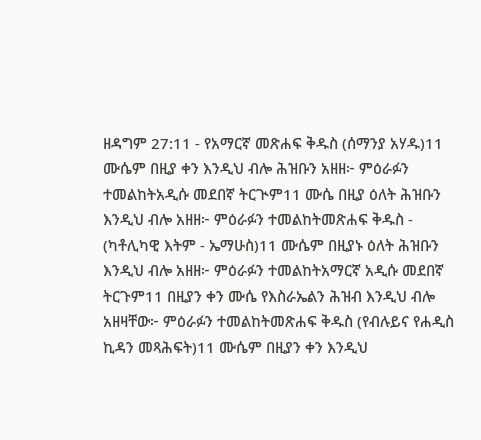ዘዳግም 27:11 - የአማርኛ መጽሐፍ ቅዱስ (ሰማንያ አሃዱ)11 ሙሴም በዚያ ቀን እንዲህ ብሎ ሕዝቡን አዘዘ፦ ምዕራፉን ተመልከትአዲሱ መደበኛ ትርጒም11 ሙሴ በዚያ ዕለት ሕዝቡን እንዲህ ብሎ አዘዘ፦ ምዕራፉን ተመልከትመጽሐፍ ቅዱስ - (ካቶሊካዊ እትም - ኤማሁስ)11 ሙሴም በዚያኑ ዕለት ሕዝቡን እንዲህ ብሎ አዘዘ፦ ምዕራፉን ተመልከትአማርኛ አዲሱ መደበኛ ትርጉም11 በዚያን ቀን ሙሴ የእስራኤልን ሕዝብ እንዲህ ብሎ አዘዛቸው፦ ምዕራፉን ተመልከትመጽሐፍ ቅዱስ (የብሉይና የሐዲስ ኪዳን መጻሕፍት)11 ሙሴም በዚያን ቀን እንዲህ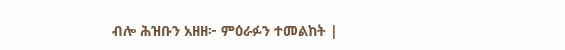ብሎ ሕዝቡን አዘዘ፦ ምዕራፉን ተመልከት |